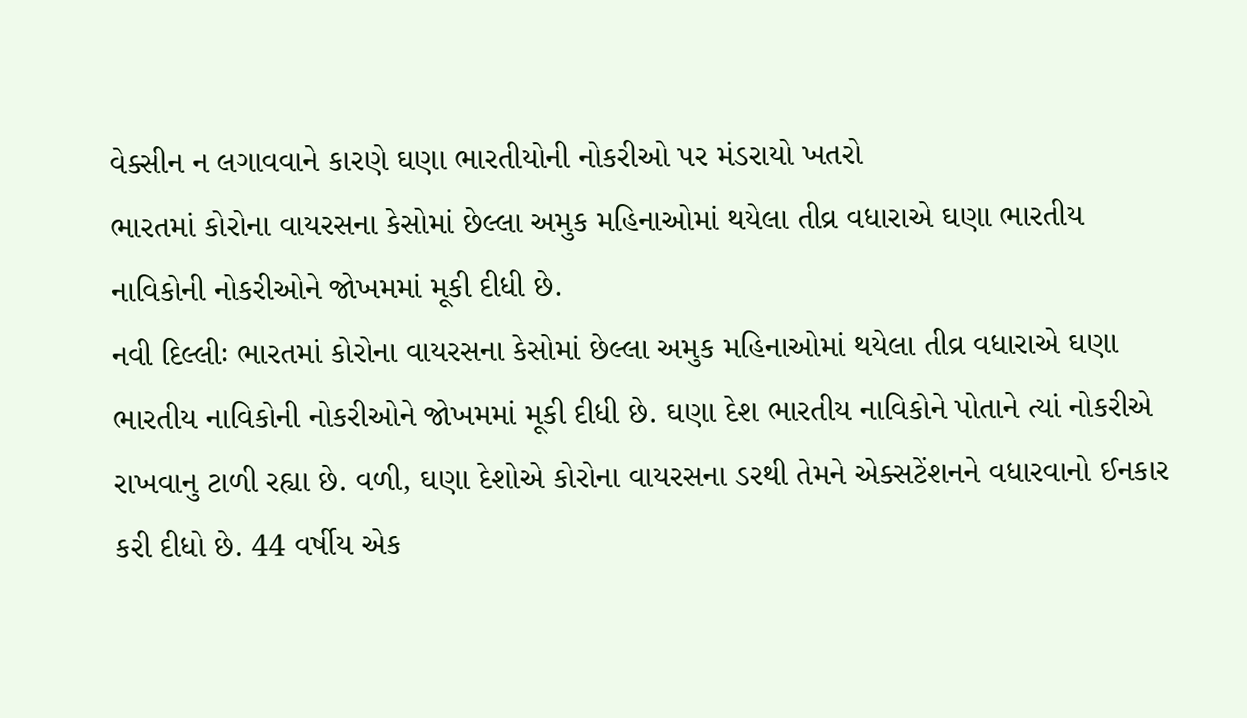વેક્સીન ન લગાવવાને કારણે ઘણા ભારતીયોની નોકરીઓ પર મંડરાયો ખતરો
ભારતમાં કોરોના વાયરસના કેસોમાં છેલ્લા અમુક મહિનાઓમાં થયેલા તીવ્ર વધારાએ ઘણા ભારતીય નાવિકોની નોકરીઓને જોખમમાં મૂકી દીધી છે.
નવી દિલ્લીઃ ભારતમાં કોરોના વાયરસના કેસોમાં છેલ્લા અમુક મહિનાઓમાં થયેલા તીવ્ર વધારાએ ઘણા ભારતીય નાવિકોની નોકરીઓને જોખમમાં મૂકી દીધી છે. ઘણા દેશ ભારતીય નાવિકોને પોતાને ત્યાં નોકરીએ રાખવાનુ ટાળી રહ્યા છે. વળી, ઘણા દેશોએ કોરોના વાયરસના ડરથી તેમને એક્સટેંશનને વધારવાનો ઈનકાર કરી દીધો છે. 44 વર્ષીય એક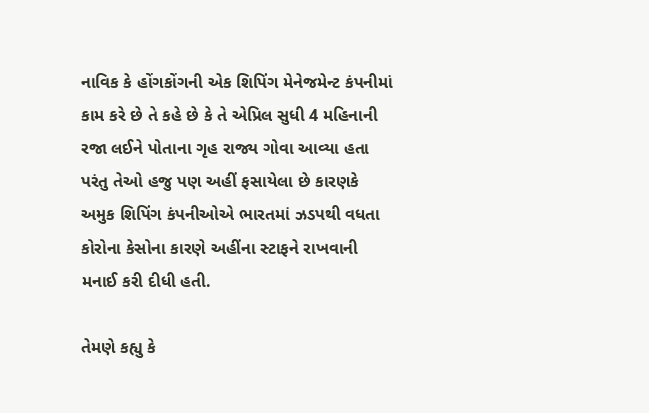નાવિક કે હોંગકોંગની એક શિપિંગ મેનેજમેન્ટ કંપનીમાં કામ કરે છે તે કહે છે કે તે એપ્રિલ સુધી 4 મહિનાની રજા લઈને પોતાના ગૃહ રાજ્ય ગોવા આવ્યા હતા પરંતુ તેઓ હજુ પણ અહીં ફસાયેલા છે કારણકે અમુક શિપિંગ કંપનીઓએ ભારતમાં ઝડપથી વધતા કોરોના કેસોના કારણે અહીંના સ્ટાફને રાખવાની મનાઈ કરી દીધી હતી.

તેમણે કહ્યુ કે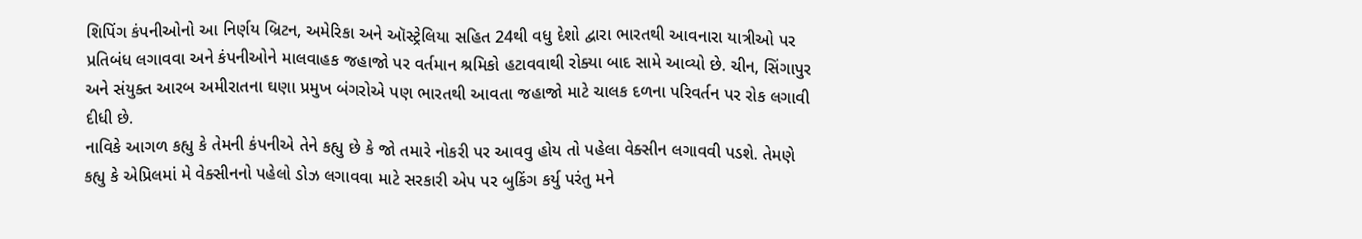શિપિંગ કંપનીઓનો આ નિર્ણય બ્રિટન, અમેરિકા અને ઑસ્ટ્રેલિયા સહિત 24થી વધુ દેશો દ્વારા ભારતથી આવનારા યાત્રીઓ પર પ્રતિબંધ લગાવવા અને કંપનીઓને માલવાહક જહાજો પર વર્તમાન શ્રમિકો હટાવવાથી રોક્યા બાદ સામે આવ્યો છે. ચીન, સિંગાપુર અને સંયુક્ત આરબ અમીરાતના ઘણા પ્રમુખ બંગરોએ પણ ભારતથી આવતા જહાજો માટે ચાલક દળના પરિવર્તન પર રોક લગાવી દીધી છે.
નાવિકે આગળ કહ્યુ કે તેમની કંપનીએ તેને કહ્યુ છે કે જો તમારે નોકરી પર આવવુ હોય તો પહેલા વેક્સીન લગાવવી પડશે. તેમણે કહ્યુ કે એપ્રિલમાં મે વેક્સીનનો પહેલો ડોઝ લગાવવા માટે સરકારી એપ પર બુકિંગ કર્યુ પરંતુ મને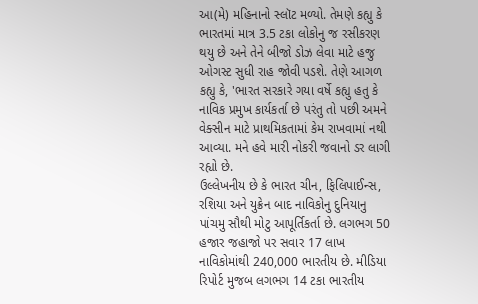આ(મે) મહિનાનો સ્લૉટ મળ્યો. તેમણે કહ્યુ કે ભારતમાં માત્ર 3.5 ટકા લોકોનુ જ રસીકરણ થયુ છે અને તેને બીજો ડોઝ લેવા માટે હજુ ઓગસ્ટ સુધી રાહ જોવી પડશે. તેણે આગળ કહ્યુ કે, 'ભારત સરકારે ગયા વર્ષે કહ્યુ હતુ કે નાવિક પ્રમુખ કાર્યકર્તા છે પરંતુ તો પછી અમને વેક્સીન માટે પ્રાથમિકતામાં કેમ રાખવામાં નથી આવ્યા. મને હવે મારી નોકરી જવાનો ડર લાગી રહ્યો છે.
ઉલ્લેખનીય છે કે ભારત ચીન, ફિલિપાઈન્સ, રશિયા અને યુક્રેન બાદ નાવિકોનુ દુનિયાનુ પાંચમુ સૌથી મોટુ આપૂર્તિકર્તા છે. લગભગ 50 હજાર જહાજો પર સવાર 17 લાખ નાવિકોમાંથી 240,000 ભારતીય છે. મીડિયા રિપોર્ટ મુજબ લગભગ 14 ટકા ભારતીય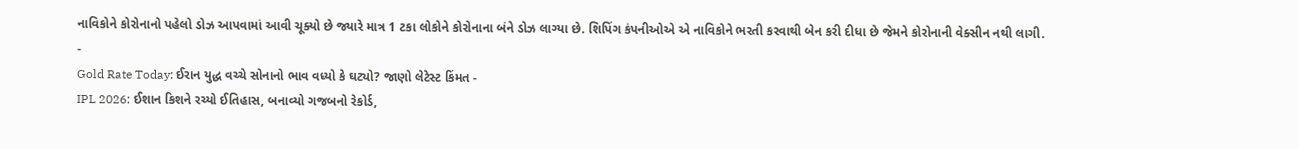નાવિકોને કોરોનાનો પહેલો ડોઝ આપવામાં આવી ચૂક્યો છે જ્યારે માત્ર 1 ટકા લોકોને કોરોનાના બંને ડોઝ લાગ્યા છે. શિપિંગ કંપનીઓએ એ નાવિકોને ભરતી કરવાથી બેન કરી દીધા છે જેમને કોરોનાની વેક્સીન નથી લાગી.
-
Gold Rate Today: ઈરાન યુદ્ધ વચ્ચે સોનાનો ભાવ વધ્યો કે ઘટ્યો? જાણો લેટેસ્ટ કિંમત -
IPL 2026: ઈશાન કિશને રચ્યો ઈતિહાસ, બનાવ્યો ગજબનો રેકોર્ડ,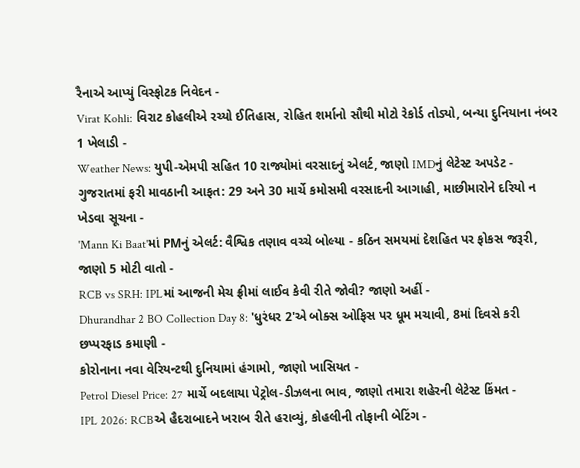રૈનાએ આપ્યું વિસ્ફોટક નિવેદન -
Virat Kohli: વિરાટ કોહલીએ રચ્યો ઈતિહાસ, રોહિત શર્માનો સૌથી મોટો રેકોર્ડ તોડ્યો, બન્યા દુનિયાના નંબર 1 ખેલાડી -
Weather News: યુપી-એમપી સહિત 10 રાજ્યોમાં વરસાદનું એલર્ટ, જાણો IMDનું લેટેસ્ટ અપડેટ -
ગુજરાતમાં ફરી માવઠાની આફત: 29 અને 30 માર્ચે કમોસમી વરસાદની આગાહી, માછીમારોને દરિયો ન ખેડવા સૂચના -
'Mann Ki Baat'માં PMનું એલર્ટ: વૈશ્વિક તણાવ વચ્ચે બોલ્યા - કઠિન સમયમાં દેશહિત પર ફોકસ જરૂરી, જાણો 5 મોટી વાતો -
RCB vs SRH: IPLમાં આજની મેચ ફ્રીમાં લાઈવ કેવી રીતે જોવી? જાણો અહીં -
Dhurandhar 2 BO Collection Day 8: 'ધુરંધર 2'એ બોક્સ ઓફિસ પર ધૂમ મચાવી, 8માં દિવસે કરી છપ્પરફાડ કમાણી -
કોરોનાના નવા વેરિયન્ટથી દુનિયામાં હંગામો, જાણો ખાસિયત -
Petrol Diesel Price: 27 માર્ચે બદલાયા પેટ્રોલ-ડીઝલના ભાવ, જાણો તમારા શહેરની લેટેસ્ટ કિંમત -
IPL 2026: RCBએ હૈદરાબાદને ખરાબ રીતે હરાવ્યું, કોહલીની તોફાની બેટિંગ -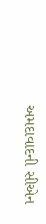અમદાવાદની સીએન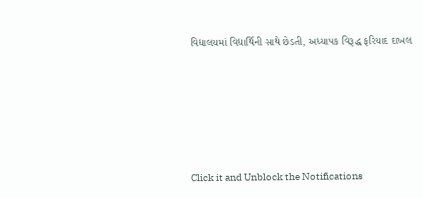વિદ્યાલયમાં વિદ્યાર્થિની સાથે છેડતી, અધ્યાપક વિરૂદ્ધ ફરિયાદ દાખલ








Click it and Unblock the Notifications